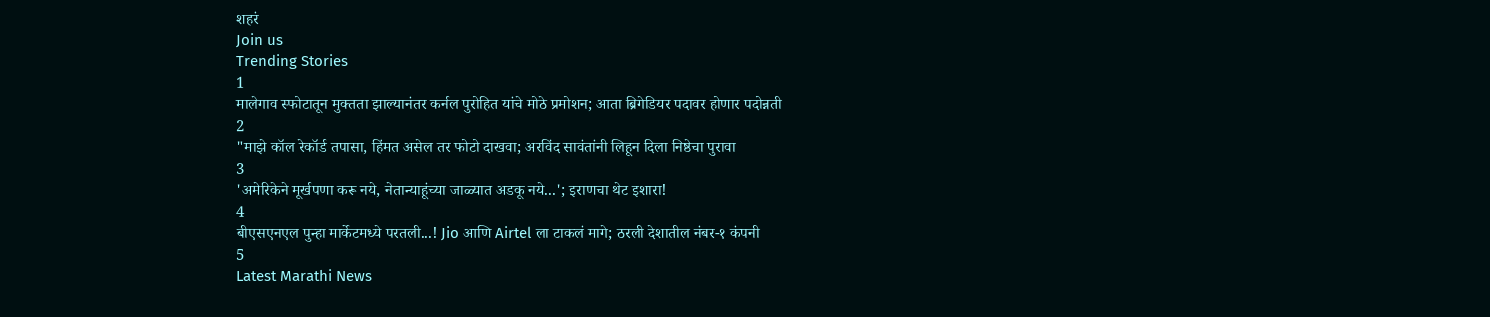शहरं
Join us
Trending Stories
1
मालेगाव स्फोटातून मुक्तता झाल्यानंतर कर्नल पुरोहित यांचे मोठे प्रमोशन; आता ब्रिगेडियर पदावर होणार पदोन्नती
2
"माझे कॉल रेकॉर्ड तपासा, हिंमत असेल तर फोटो दाखवा; अरविंद सावंतांनी लिहून दिला निष्ठेचा पुरावा
3
'अमेरिकेने मूर्खपणा करू नये, नेतान्याहूंच्या जाळ्यात अडकू नये...'; इराणचा थेट इशारा!
4
बीएसएनएल पुन्हा मार्केटमध्ये परतली...! Jio आणि Airtel ला टाकलं मागे; ठरली देशातील नंबर-१ कंपनी
5
Latest Marathi News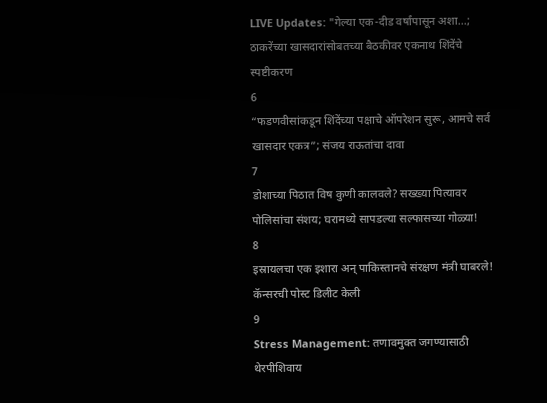LIVE Updates: "गेल्या एक-दीड वर्षांपासून अशा...; ठाकरेंच्या खासदारांसोबतच्या बैठकीवर एकनाथ शिंदेंचे स्पष्टीकरण
6
“फडणवीसांकडून शिंदेंच्या पक्षाचे ऑपरेशन सुरू, आमचे सर्व खासदार एकत्र”; संजय राऊतांचा दावा
7
डोशाच्या पिठात विष कुणी कालवले? सख्ख्या पित्यावर पोलिसांचा संशय; घरामध्ये सापडल्या सल्फासच्या गोळ्या!
8
इस्रायलचा एक इशारा अन् पाकिस्तानचे संरक्षण मंत्री घाबरले! कॅन्सरची पोस्ट डिलीट केली
9
Stress Management: तणावमुक्त जगण्यासाठी थेरपीशिवाय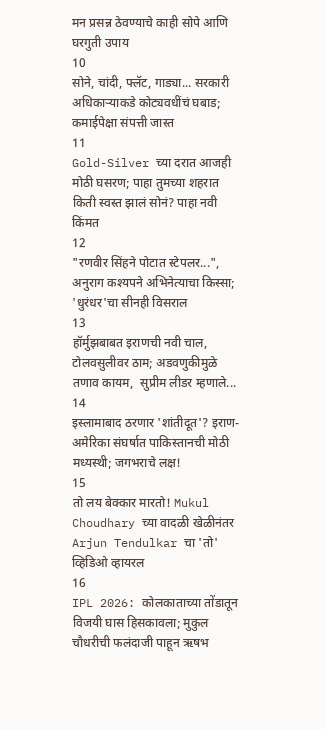मन प्रसन्न ठेवण्याचे काही सोपे आणि घरगुती उपाय
10
सोने, चांदी, फ्लॅट, गाड्या... सरकारी अधिकाऱ्याकडे कोट्यवधींचं घबाड; कमाईपेक्षा संपत्ती जास्त
11
Gold-Silver च्या दरात आजही मोठी घसरण; पाहा तुमच्या शहरात किती स्वस्त झालं सोनं? पाहा नवी किंमत
12
"रणवीर सिंहने पोटात स्टेपलर...", अनुराग कश्यपने अभिनेत्याचा किस्सा; 'धुरंधर'चा सीनही विसराल
13
हॉर्मुझबाबत इराणची नवी चाल, टोलवसुलीवर ठाम; अडवणुकीमुळे तणाव कायम,  सुप्रीम लीडर म्हणाले...
14
इस्लामाबाद ठरणार 'शांतीदूत'? इराण-अमेरिका संघर्षात पाकिस्तानची मोठी मध्यस्थी; जगभराचे लक्ष!
15
तो लय बेक्कार मारतो! Mukul Choudhary च्या वादळी खेळीनंतर Arjun Tendulkar चा 'तो' व्हिडिओ व्हायरल
16
IPL 2026: कोलकाताच्या तोंडातून विजयी घास हिसकावला; मुकुल चौधरीची फलंदाजी पाहून ऋषभ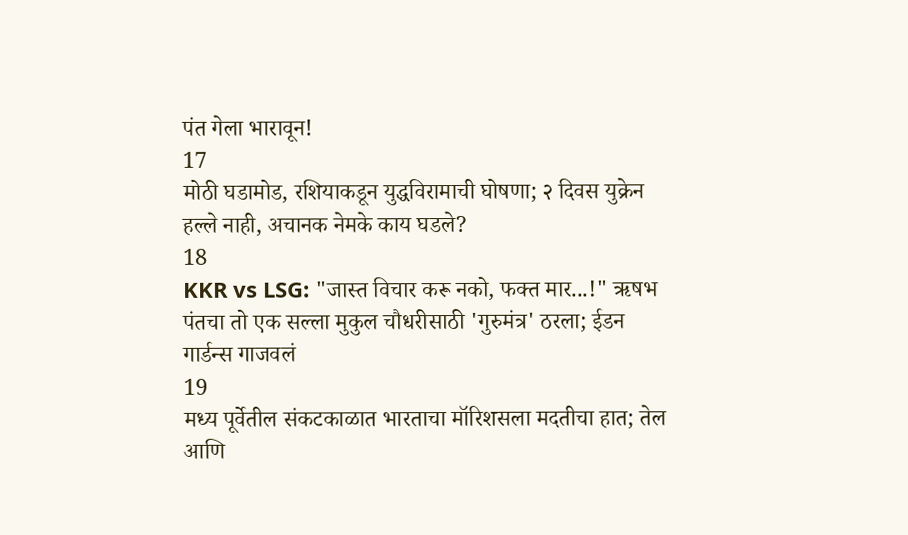पंत गेला भारावून!
17
मोठी घडामोड, रशियाकडून युद्धविरामाची घोषणा; २ दिवस युक्रेन हल्ले नाही, अचानक नेमके काय घडले?
18
KKR vs LSG: "जास्त विचार करू नको, फक्त मार...!" ऋषभ पंतचा तो एक सल्ला मुकुल चौधरीसाठी 'गुरुमंत्र' ठरला; ईडन गार्डन्स गाजवलं
19
मध्य पूर्वेतील संकटकाळात भारताचा मॉरिशसला मदतीचा हात; तेल आणि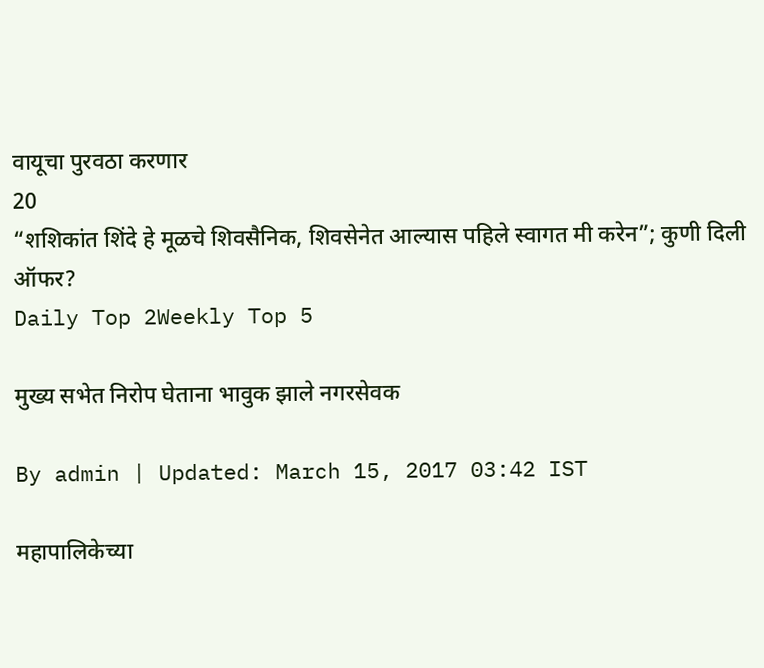वायूचा पुरवठा करणार
20
“शशिकांत शिंदे हे मूळचे शिवसैनिक, शिवसेनेत आल्यास पहिले स्वागत मी करेन”; कुणी दिली ऑफर?
Daily Top 2Weekly Top 5

मुख्य सभेत निरोप घेताना भावुक झाले नगरसेवक

By admin | Updated: March 15, 2017 03:42 IST

महापालिकेच्या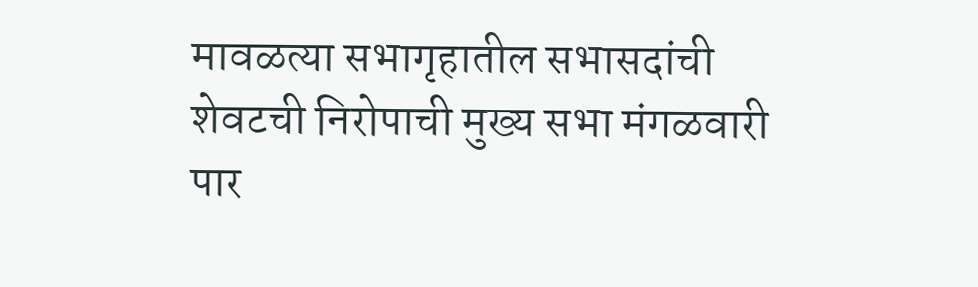मावळत्या सभागृहातील सभासदांची शेवटची निरोपाची मुख्य सभा मंगळवारी पार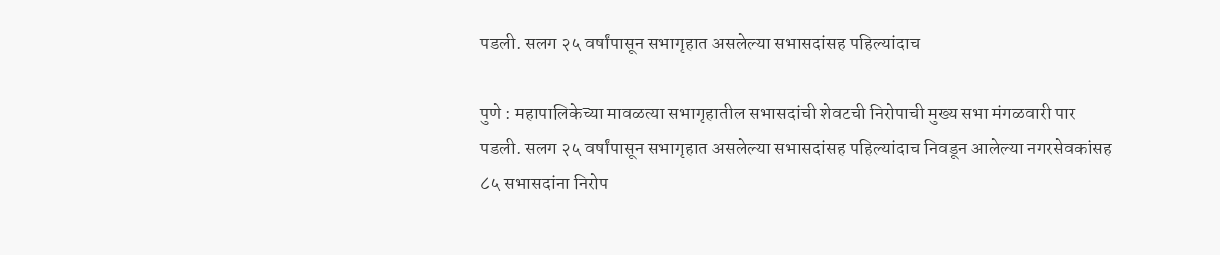पडली. सलग २५ वर्षांपासून सभागृहात असलेल्या सभासदांसह पहिल्यांदाच

पुणे : महापालिकेच्या मावळत्या सभागृहातील सभासदांची शेवटची निरोपाची मुख्य सभा मंगळवारी पार पडली. सलग २५ वर्षांपासून सभागृहात असलेल्या सभासदांसह पहिल्यांदाच निवडून आलेल्या नगरसेवकांसह ८५ सभासदांना निरोप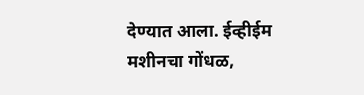देण्यात आला. ईव्हीईम मशीनचा गोंधळ,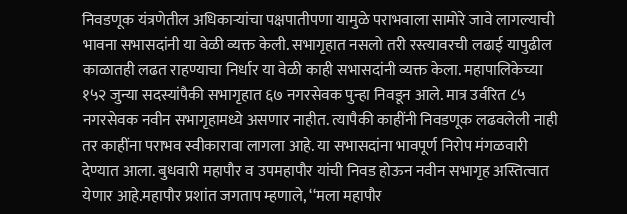निवडणूक यंत्रणेतील अधिकाऱ्यांचा पक्षपातीपणा यामुळे पराभवाला सामोरे जावे लागल्याची भावना सभासदांनी या वेळी व्यक्त केली. सभागृहात नसलो तरी रस्त्यावरची लढाई यापुढील काळातही लढत राहण्याचा निर्धार या वेळी काही सभासदांनी व्यक्त केला. महापालिकेच्या १५२ जुन्या सदस्यांपैकी सभागृहात ६७ नगरसेवक पुन्हा निवडून आले. मात्र उर्वरित ८५ नगरसेवक नवीन सभागृहामध्ये असणार नाहीत. त्यापैकी काहींनी निवडणूक लढवलेली नाही तर काहींना पराभव स्वीकारावा लागला आहे. या सभासदांना भावपूर्ण निरोप मंगळवारी देण्यात आला. बुधवारी महापौर व उपमहापौर यांची निवड होऊन नवीन सभागृह अस्तित्वात येणार आहे.महापौर प्रशांत जगताप म्हणाले, ‘‘मला महापौर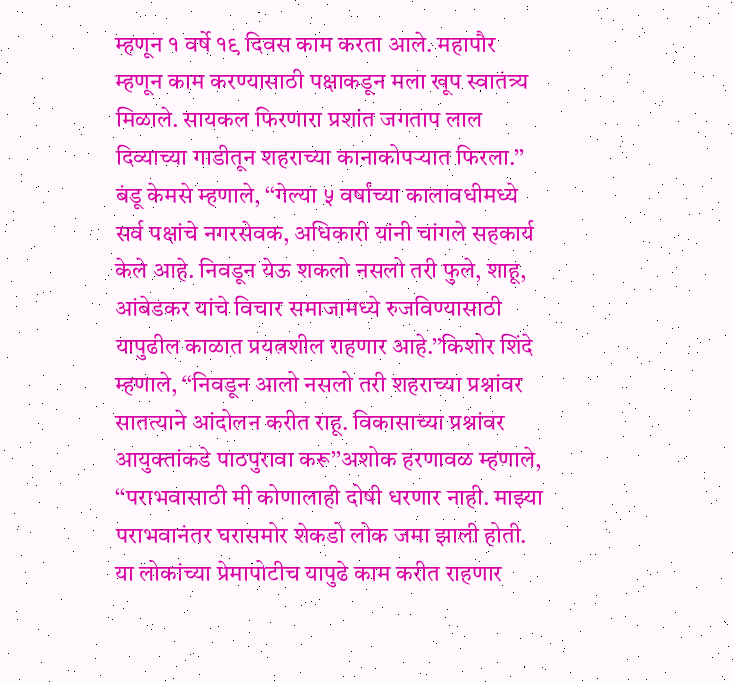म्हणून १ वर्षे १९ दिवस काम करता आले. महापौर म्हणून काम करण्यासाठी पक्षाकडून मला खूप स्वातंत्र्य मिळाले. सायकल फिरणारा प्रशांत जगताप लाल दिव्याच्या गाडीतून शहराच्या कानाकोपऱ्यात फिरला.’’ बंडू केमसे म्हणाले, ‘‘गेल्या ५ वर्षांच्या कालावधीमध्ये सर्व पक्षांचे नगरसेवक, अधिकारी यांनी चांगले सहकार्य केले आहे. निवडून येऊ शकलो नसलो तरी फुले, शाहू, आंबेडकर यांचे विचार समाजामध्ये रुजविण्यासाठी यापुढील काळात प्रयत्नशील राहणार आहे.’’किशोर शिंदे म्हणाले, ‘‘निवडून आलो नसलो तरी शहराच्या प्रश्नांवर सातत्याने आंदोलन करीत राहू. विकासाच्या प्रश्नांवर आयुक्तांकडे पाठपुरावा करू’’अशोक हरणावळ म्हणाले, ‘‘पराभवासाठी मी कोणालाही दोषी धरणार नाही. माझ्या पराभवानंतर घरासमोर शेकडो लोक जमा झाली होती. या लोकांच्या प्रेमापोटीच यापुढे काम करीत राहणार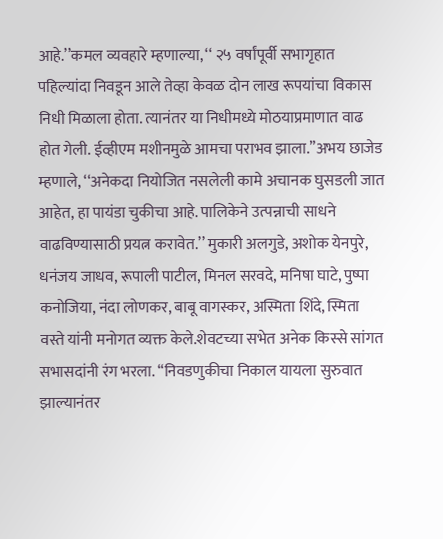आहे.’’कमल व्यवहारे म्हणाल्या, ‘‘ २५ वर्षांपूर्वी सभागृहात पहिल्यांदा निवडून आले तेव्हा केवळ दोन लाख रूपयांचा विकास निधी मिळाला होता. त्यानंतर या निधीमध्ये मोठयाप्रमाणात वाढ होत गेली. ईव्हीएम मशीनमुळे आमचा पराभव झाला.’’अभय छाजेड म्हणाले, ‘‘अनेकदा नियोजित नसलेली कामे अचानक घुसडली जात आहेत, हा पायंडा चुकीचा आहे. पालिकेने उत्पन्नाची साधने वाढविण्यासाठी प्रयत्न करावेत.’’ मुकारी अलगुडे, अशोक येनपुरे, धनंजय जाधव, रूपाली पाटील, मिनल सरवदे, मनिषा घाटे, पुष्पा कनोजिया, नंदा लोणकर, बाबू वागस्कर, अस्मिता शिंदे, स्मिता वस्ते यांनी मनोगत व्यक्त केले.शेवटच्या सभेत अनेक किस्से सांगत सभासदांनी रंग भरला. ‘‘निवडणुकीचा निकाल यायला सुरुवात झाल्यानंतर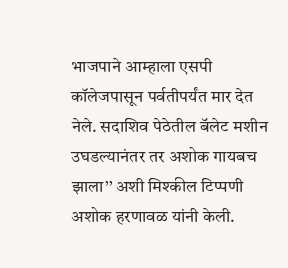भाजपाने आम्हाला एसपी कॉलेजपासून पर्वतीपर्यंत मार देत नेले. सदाशिव पेठेतील बॅलेट मशीन उघडल्यानंतर तर अशोक गायबच झाला’’ अशी मिश्कील टिप्पणी अशोक हरणावळ यांनी केली.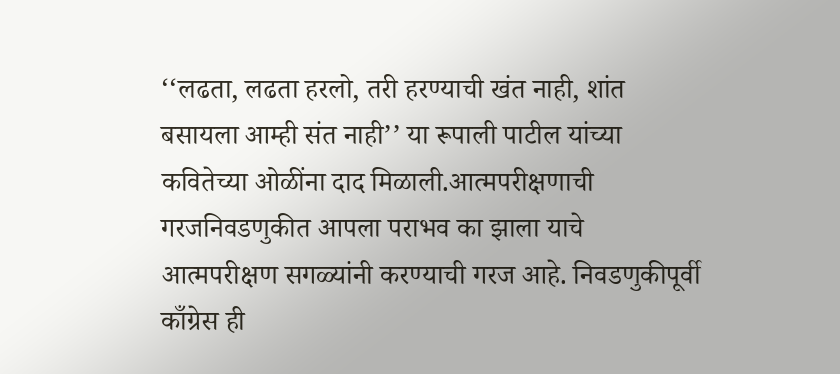‘‘लढता, लढता हरलो, तरी हरण्याची खंत नाही, शांत बसायला आम्ही संत नाही’’ या रूपाली पाटील यांच्या कवितेच्या ओळींना दाद मिळाली.आत्मपरीक्षणाची गरजनिवडणुकीत आपला पराभव का झाला याचे आत्मपरीक्षण सगळ्यांनी करण्याची गरज आहे. निवडणुकीपूर्वी काँग्रेस ही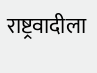राष्ट्रवादीला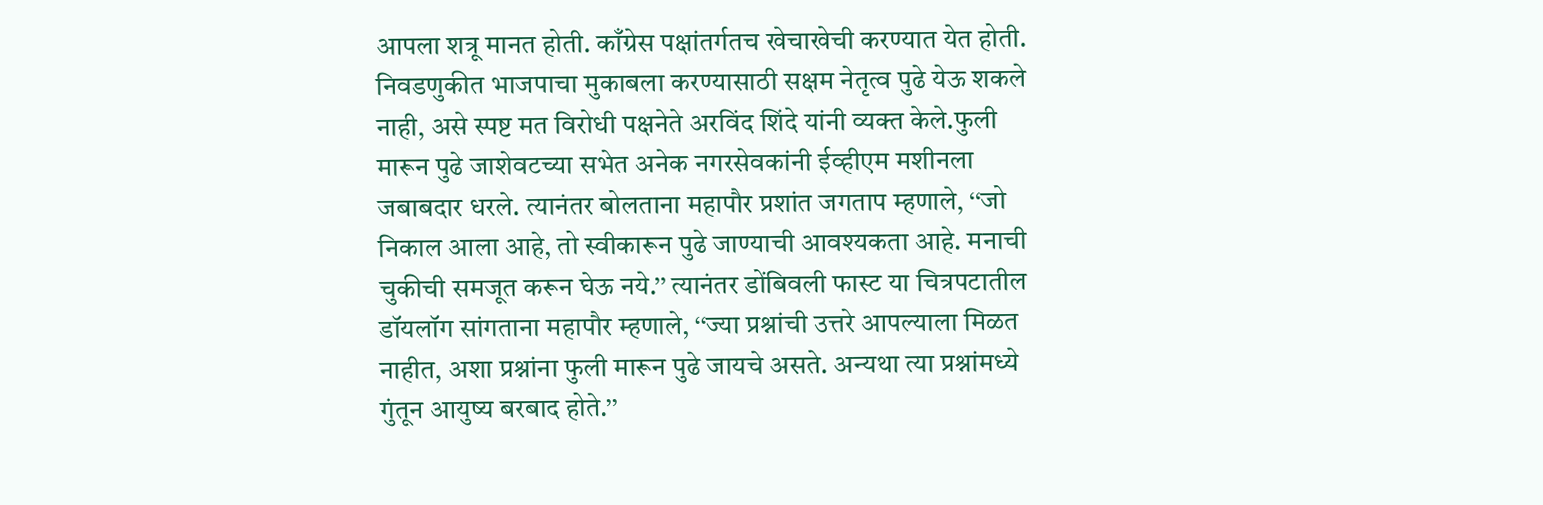आपला शत्रू मानत होती. काँग्रेस पक्षांतर्गतच खेचाखेची करण्यात येत होती. निवडणुकीत भाजपाचा मुकाबला करण्यासाठी सक्षम नेतृत्व पुढे येऊ शकले नाही, असे स्पष्ट मत विरोधी पक्षनेते अरविंद शिंदे यांनी व्यक्त केले.फुली मारून पुढे जाशेवटच्या सभेत अनेक नगरसेवकांनी ईव्हीएम मशीनला जबाबदार धरले. त्यानंतर बोलताना महापौर प्रशांत जगताप म्हणाले, ‘‘जो निकाल आला आहे, तो स्वीकारून पुढे जाण्याची आवश्यकता आहे. मनाची चुकीची समजूत करून घेऊ नये.’’ त्यानंतर डोंबिवली फास्ट या चित्रपटातील डॉयलॉग सांगताना महापौर म्हणाले, ‘‘ज्या प्रश्नांची उत्तरे आपल्याला मिळत नाहीत, अशा प्रश्नांना फुली मारून पुढे जायचे असते. अन्यथा त्या प्रश्नांमध्ये गुंतून आयुष्य बरबाद होते.’’